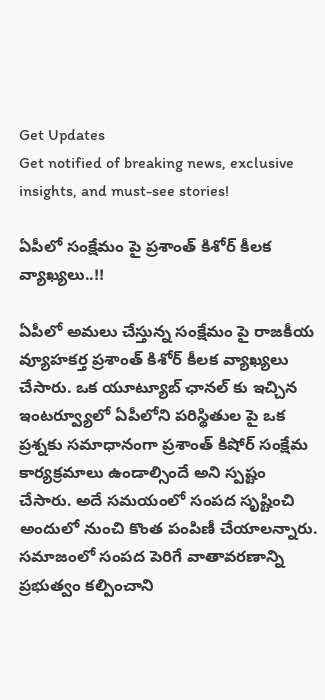Get Updates
Get notified of breaking news, exclusive insights, and must-see stories!

ఏపీలో సంక్షేమం పై ప్రశాంత్ కిశోర్ కీలక వ్యాఖ్యలు..!!

ఏపీలో అమలు చేస్తున్న సంక్షేమం పై రాజకీయ వ్యూహకర్త ప్రశాంత్ కిశోర్ కీలక వ్యాఖ్యలు చేసారు. ఒక యూట్యూబ్ ఛానల్ కు ఇచ్చిన ఇంటర్వ్యూలో ఏపీలోని పరిస్థితుల పై ఒక ప్రశ్నకు సమాధానంగా ప్రశాంత్ కిషోర్ సంక్షేమ కార్యక్రమాలు ఉండాల్సిందే అని స్పష్టం చేసారు. అదే సమయంలో సంపద సృష్టించి అందులో నుంచి కొంత పంపిణీ చేయాలన్నారు. సమాజంలో సంపద పెరిగే వాతావరణాన్ని ప్రభుత్వం కల్పించాని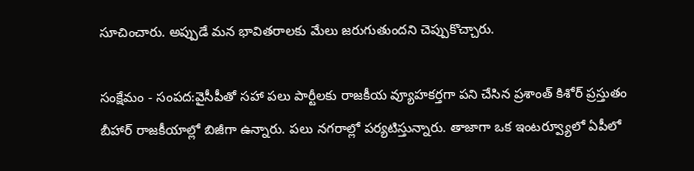సూచించారు. అప్పుడే మన భావితరాలకు మేలు జరుగుతుందని చెప్పుకొచ్చారు.

సంక్షేమం - సంపద:వైసీపీతో సహా పలు పార్టీలకు రాజకీయ వ్యూహకర్తగా పని చేసిన ప్రశాంత్ కిశోర్ ప్రస్తుతం బీహార్ రాజకీయాల్లో బిజీగా ఉన్నారు. పలు నగరాల్లో పర్యటిస్తున్నారు. తాజాగా ఒక ఇంటర్వ్యూలో ఏపీలో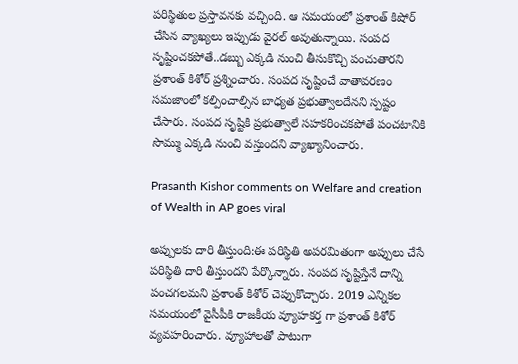పరిస్థితుల ప్రస్తావనకు వచ్చింది. ఆ సమయంలో ప్రశాంత్ కిషోర్ చేసిన వ్యాఖ్యలు ఇప్పుడు వైరల్ అవుతున్నాయి. సంపద సృష్టించకపోతే..డబ్బు ఎక్కడి నుంచి తీసుకొచ్చి పంచుతారని ప్రశాంత్ కిశోర్ ప్రశ్నించారు. సంపద సృష్టించే వాతావరణం సమజాంలో కల్పించాల్సిన బాధ్యత ప్రభుత్వాలదేనని స్పష్టం చేసారు. సంపద సృష్టికి ప్రభుత్వాలే సహకరించకపోతే పంచటానికి సొమ్ము ఎక్కడి నుంచి వస్తుందని వ్యాఖ్యానించారు.

Prasanth Kishor comments on Welfare and creation of Wealth in AP goes viral

అప్పులకు దారి తీస్తుంది:ఈ పరిస్థితి అపరమితంగా అప్పులు చేసే పరిస్థితి దారి తీస్తుందని పేర్కొన్నారు. సంపద సృష్టిస్తేనే దాన్ని పంచగలమని ప్రశాంత్ కిశోర్ చెప్పుకొచ్చారు. 2019 ఎన్నికల సమయంలో వైసీపీకి రాజకీయ వ్యూహకర్త గా ప్రశాంత్ కిశోర్ వ్యవహరించారు. వ్యూహాలతో పాటుగా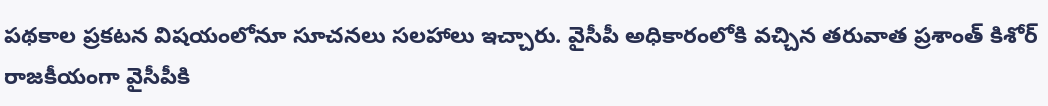పథకాల ప్రకటన విషయంలోనూ సూచనలు సలహాలు ఇచ్చారు. వైసీపీ అధికారంలోకి వచ్చిన తరువాత ప్రశాంత్ కిశోర్ రాజకీయంగా వైసీపీకి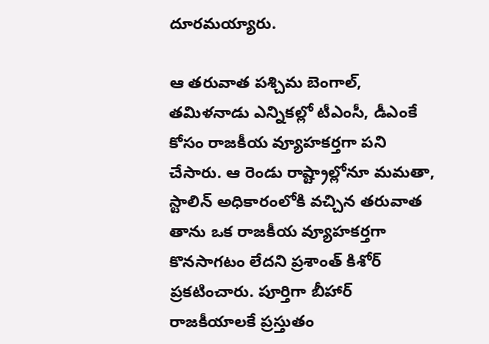దూరమయ్యారు.

ఆ తరువాత పశ్చిమ బెంగాల్, తమిళనాడు ఎన్నికల్లో టీఎంసీ, డీఎంకే కోసం రాజకీయ వ్యూహకర్తగా పని చేసారు. ఆ రెండు రాష్ట్రాల్లోనూ మమతా, స్టాలిన్ అధికారంలోకి వచ్చిన తరువాత తాను ఒక రాజకీయ వ్యూహకర్తగా కొనసాగటం లేదని ప్రశాంత్ కిశోర్ ప్రకటించారు. పూర్తిగా బీహార్ రాజకీయాలకే ప్రస్తుతం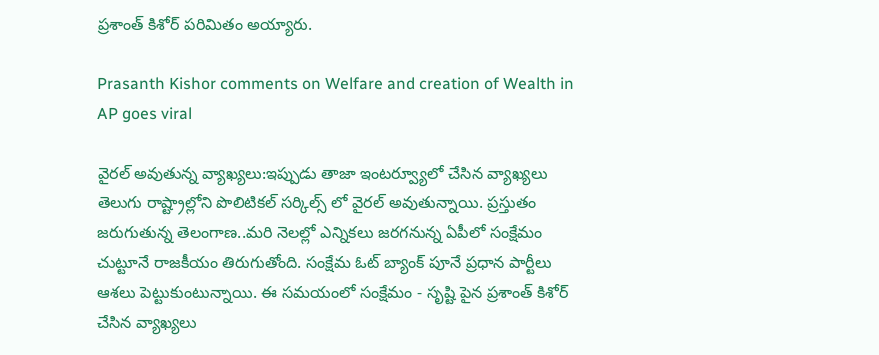ప్రశాంత్ కిశోర్ పరిమితం అయ్యారు.

Prasanth Kishor comments on Welfare and creation of Wealth in AP goes viral

వైరల్ అవుతున్న వ్యాఖ్యలు:ఇప్పుడు తాజా ఇంటర్వ్యూలో చేసిన వ్యాఖ్యలు తెలుగు రాష్ట్రాల్లోని పొలిటికల్ సర్కిల్స్ లో వైరల్ అవుతున్నాయి. ప్రస్తుతం జరుగుతున్న తెలంగాణ..మరి నెలల్లో ఎన్నికలు జరగనున్న ఏపీలో సంక్షేమం చుట్టూనే రాజకీయం తిరుగుతోంది. సంక్షేమ ఓట్ బ్యాంక్ పూనే ప్రధాన పార్టీలు ఆశలు పెట్టుకుంటున్నాయి. ఈ సమయంలో సంక్షేమం - సృష్టి పైన ప్రశాంత్ కిశోర్ చేసిన వ్యాఖ్యలు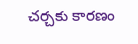చర్చకు కారణం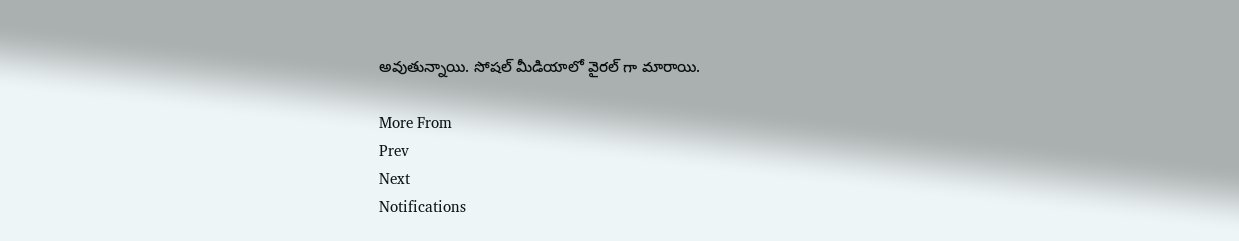అవుతున్నాయి. సోషల్ మీడియాలో వైరల్ గా మారాయి.

More From
Prev
Next
Notifications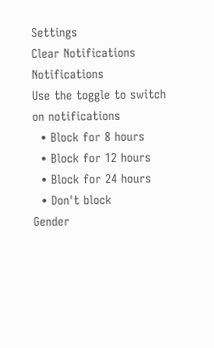Settings
Clear Notifications
Notifications
Use the toggle to switch on notifications
  • Block for 8 hours
  • Block for 12 hours
  • Block for 24 hours
  • Don't block
Gender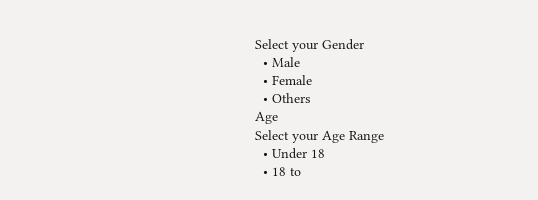Select your Gender
  • Male
  • Female
  • Others
Age
Select your Age Range
  • Under 18
  • 18 to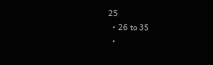25
  • 26 to 35
  •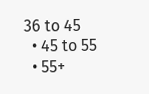36 to 45
  • 45 to 55
  • 55+